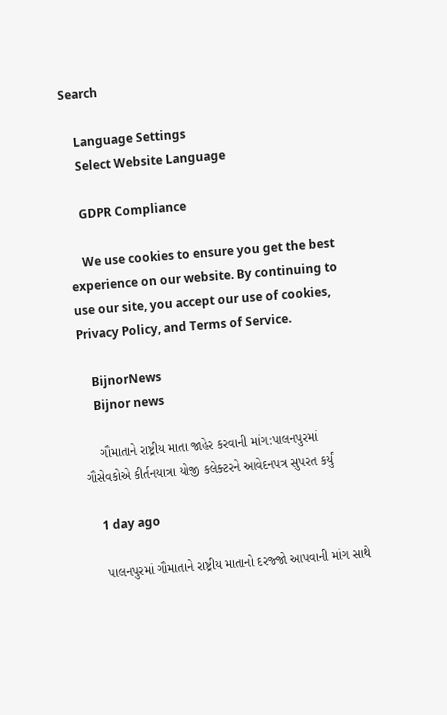Search

    Language Settings
    Select Website Language

    GDPR Compliance

    We use cookies to ensure you get the best experience on our website. By continuing to use our site, you accept our use of cookies, Privacy Policy, and Terms of Service.

    BijnorNews
    Bijnor news

    ગૌમાતાને રાષ્ટ્રીય માતા જાહેર કરવાની માંગ:પાલનપુરમાં ગૌસેવકોએ કીર્તનયાત્રા યોજી કલેક્ટરને આવેદનપત્ર સુપરત કર્યું

    1 day ago

    પાલનપુરમાં ગૌમાતાને રાષ્ટ્રીય માતાનો દરજ્જો આપવાની માંગ સાથે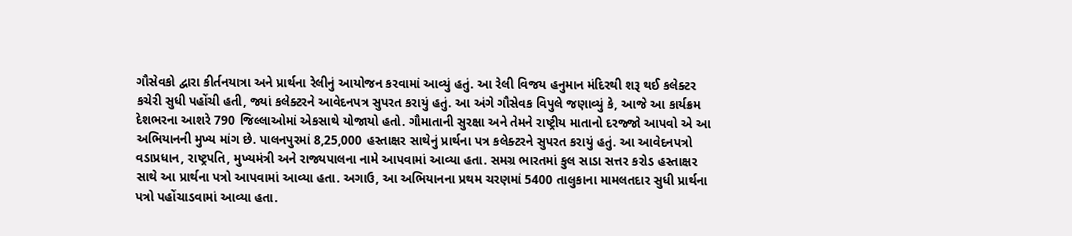ગૌસેવકો દ્વારા કીર્તનયાત્રા અને પ્રાર્થના રેલીનું આયોજન કરવામાં આવ્યું હતું. આ રેલી વિજય હનુમાન મંદિરથી શરૂ થઈ કલેક્ટર કચેરી સુધી પહોંચી હતી, જ્યાં કલેક્ટરને આવેદનપત્ર સુપરત કરાયું હતું. આ અંગે ગૌસેવક વિપુલે જણાવ્યું કે, આજે આ કાર્યક્રમ દેશભરના આશરે 790 જિલ્લાઓમાં એકસાથે યોજાયો હતો. ગૌમાતાની સુરક્ષા અને તેમને રાષ્ટ્રીય માતાનો દરજ્જો આપવો એ આ અભિયાનની મુખ્ય માંગ છે. પાલનપુરમાં 8,25,000 હસ્તાક્ષર સાથેનું પ્રાર્થના પત્ર કલેક્ટરને સુપરત કરાયું હતું. આ આવેદનપત્રો વડાપ્રધાન, રાષ્ટ્રપતિ, મુખ્યમંત્રી અને રાજ્યપાલના નામે આપવામાં આવ્યા હતા. સમગ્ર ભારતમાં કુલ સાડા સત્તર કરોડ હસ્તાક્ષર સાથે આ પ્રાર્થના પત્રો આપવામાં આવ્યા હતા. અગાઉ, આ અભિયાનના પ્રથમ ચરણમાં 5400 તાલુકાના મામલતદાર સુધી પ્રાર્થના પત્રો પહોંચાડવામાં આવ્યા હતા.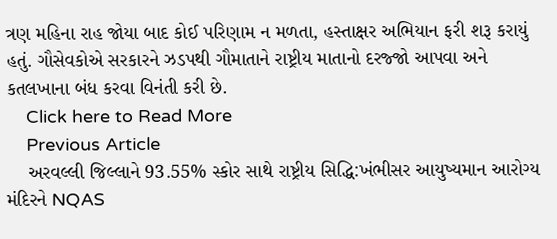ત્રણ મહિના રાહ જોયા બાદ કોઈ પરિણામ ન મળતા, હસ્તાક્ષર અભિયાન ફરી શરૂ કરાયું હતું. ગૌસેવકોએ સરકારને ઝડપથી ગૌમાતાને રાષ્ટ્રીય માતાનો દરજ્જો આપવા અને કતલખાના બંધ કરવા વિનંતી કરી છે.
    Click here to Read More
    Previous Article
    અરવલ્લી જિલ્લાને 93.55% સ્કોર સાથે રાષ્ટ્રીય સિદ્ધિ:ખંભીસર આયુષ્યમાન આરોગ્ય મંદિરને NQAS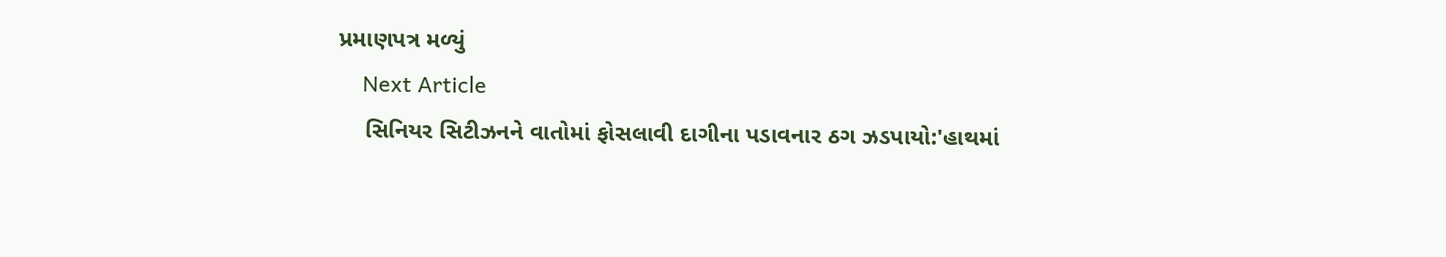પ્રમાણપત્ર મળ્યું
    Next Article
    સિનિયર સિટીઝનને વાતોમાં ફોસલાવી દાગીના પડાવનાર ઠગ ઝડપાયો:'હાથમાં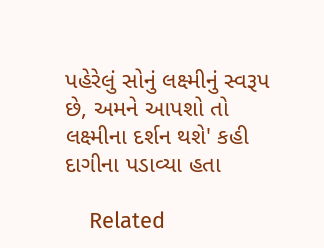પહેરેલું સોનું લક્ષ્મીનું સ્વરૂપ છે, અમને આપશો તો લક્ષ્મીના દર્શન થશે' કહી દાગીના પડાવ્યા હતા

    Related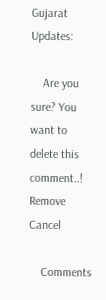Gujarat Updates:

    Are you sure? You want to delete this comment..! Remove Cancel

    Comments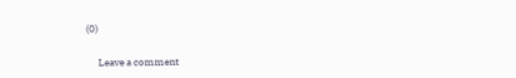(0)

      Leave a comment